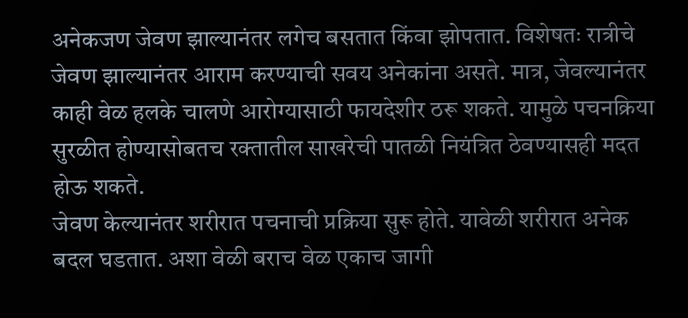अनेकजण जेवण झाल्यानंतर लगेच बसतात किंवा झोपतात. विशेषतः रात्रीचे जेवण झाल्यानंतर आराम करण्याची सवय अनेकांना असते. मात्र, जेवल्यानंतर काही वेळ हलके चालणे आरोग्यासाठी फायदेशीर ठरू शकते. यामुळे पचनक्रिया सुरळीत होण्यासोबतच रक्तातील साखरेची पातळी नियंत्रित ठेवण्यासही मदत होऊ शकते.
जेवण केल्यानंतर शरीरात पचनाची प्रक्रिया सुरू होते. यावेळी शरीरात अनेक बदल घडतात. अशा वेळी बराच वेळ एकाच जागी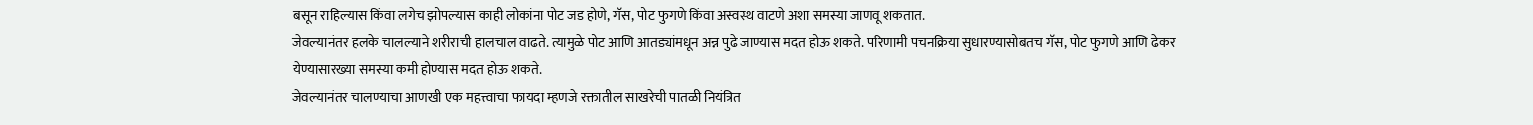बसून राहिल्यास किंवा लगेच झोपल्यास काही लोकांना पोट जड होणे, गॅस, पोट फुगणे किंवा अस्वस्थ वाटणे अशा समस्या जाणवू शकतात.
जेवल्यानंतर हलके चालल्याने शरीराची हालचाल वाढते. त्यामुळे पोट आणि आतड्यांमधून अन्न पुढे जाण्यास मदत होऊ शकते. परिणामी पचनक्रिया सुधारण्यासोबतच गॅस, पोट फुगणे आणि ढेकर येण्यासारख्या समस्या कमी होण्यास मदत होऊ शकते.
जेवल्यानंतर चालण्याचा आणखी एक महत्त्वाचा फायदा म्हणजे रक्तातील साखरेची पातळी नियंत्रित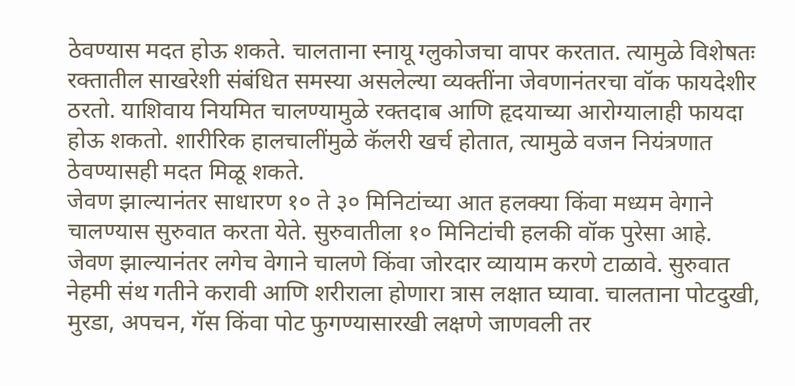ठेवण्यास मदत होऊ शकते. चालताना स्नायू ग्लुकोजचा वापर करतात. त्यामुळे विशेषतः रक्तातील साखरेशी संबंधित समस्या असलेल्या व्यक्तींना जेवणानंतरचा वॉक फायदेशीर ठरतो. याशिवाय नियमित चालण्यामुळे रक्तदाब आणि हृदयाच्या आरोग्यालाही फायदा होऊ शकतो. शारीरिक हालचालींमुळे कॅलरी खर्च होतात, त्यामुळे वजन नियंत्रणात ठेवण्यासही मदत मिळू शकते.
जेवण झाल्यानंतर साधारण १० ते ३० मिनिटांच्या आत हलक्या किंवा मध्यम वेगाने चालण्यास सुरुवात करता येते. सुरुवातीला १० मिनिटांची हलकी वॉक पुरेसा आहे.
जेवण झाल्यानंतर लगेच वेगाने चालणे किंवा जोरदार व्यायाम करणे टाळावे. सुरुवात नेहमी संथ गतीने करावी आणि शरीराला होणारा त्रास लक्षात घ्यावा. चालताना पोटदुखी, मुरडा, अपचन, गॅस किंवा पोट फुगण्यासारखी लक्षणे जाणवली तर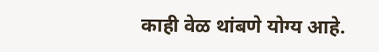काही वेळ थांबणे योग्य आहे.